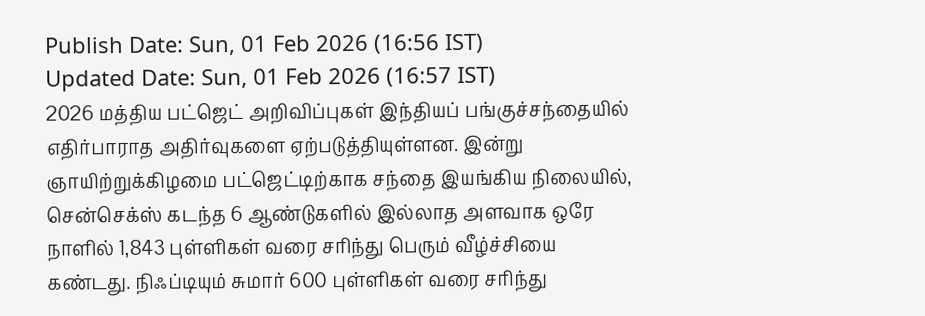Publish Date: Sun, 01 Feb 2026 (16:56 IST)
Updated Date: Sun, 01 Feb 2026 (16:57 IST)
2026 மத்திய பட்ஜெட் அறிவிப்புகள் இந்தியப் பங்குச்சந்தையில் எதிர்பாராத அதிர்வுகளை ஏற்படுத்தியுள்ளன. இன்று ஞாயிற்றுக்கிழமை பட்ஜெட்டிற்காக சந்தை இயங்கிய நிலையில், சென்செக்ஸ் கடந்த 6 ஆண்டுகளில் இல்லாத அளவாக ஒரே நாளில் 1,843 புள்ளிகள் வரை சரிந்து பெரும் வீழ்ச்சியை கண்டது. நிஃப்டியும் சுமார் 600 புள்ளிகள் வரை சரிந்து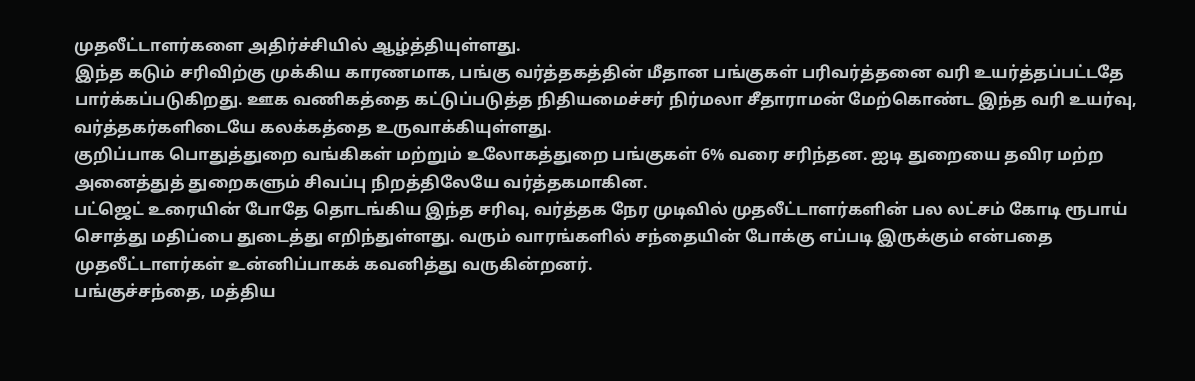முதலீட்டாளர்களை அதிர்ச்சியில் ஆழ்த்தியுள்ளது.
இந்த கடும் சரிவிற்கு முக்கிய காரணமாக, பங்கு வர்த்தகத்தின் மீதான பங்குகள் பரிவர்த்தனை வரி உயர்த்தப்பட்டதே பார்க்கப்படுகிறது. ஊக வணிகத்தை கட்டுப்படுத்த நிதியமைச்சர் நிர்மலா சீதாராமன் மேற்கொண்ட இந்த வரி உயர்வு, வர்த்தகர்களிடையே கலக்கத்தை உருவாக்கியுள்ளது.
குறிப்பாக பொதுத்துறை வங்கிகள் மற்றும் உலோகத்துறை பங்குகள் 6% வரை சரிந்தன. ஐடி துறையை தவிர மற்ற அனைத்துத் துறைகளும் சிவப்பு நிறத்திலேயே வர்த்தகமாகின.
பட்ஜெட் உரையின் போதே தொடங்கிய இந்த சரிவு, வர்த்தக நேர முடிவில் முதலீட்டாளர்களின் பல லட்சம் கோடி ரூபாய் சொத்து மதிப்பை துடைத்து எறிந்துள்ளது. வரும் வாரங்களில் சந்தையின் போக்கு எப்படி இருக்கும் என்பதை முதலீட்டாளர்கள் உன்னிப்பாகக் கவனித்து வருகின்றனர்.
பங்குச்சந்தை, மத்திய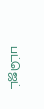பட்ஜெட்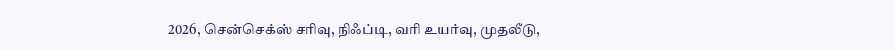2026, சென்செக்ஸ் சரிவு, நிஃப்டி, வரி உயர்வு, முதலீடு,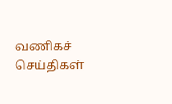வணிகச் செய்திகள்